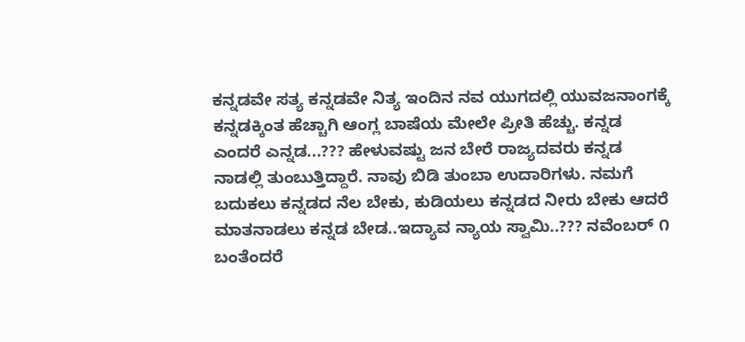ಕನ್ನಡವೇ ಸತ್ಯ ಕನ್ನಡವೇ ನಿತ್ಯ ಇಂದಿನ ನವ ಯುಗದಲ್ಲಿ ಯುವಜನಾಂಗಕ್ಕೆ ಕನ್ನಡಕ್ಕಿಂತ ಹೆಚ್ಚಾಗಿ ಆಂಗ್ಲ ಬಾಷೆಯ ಮೇಲೇ ಪ್ರೀತಿ ಹೆಚ್ಚು. ಕನ್ನಡ ಎಂದರೆ ಎನ್ನಡ...??? ಹೇಳುವಷ್ಟು ಜನ ಬೇರೆ ರಾಜ್ಯದವರು ಕನ್ನಡ ನಾಡಲ್ಲಿ ತುಂಬುತ್ತಿದ್ದಾರೆ. ನಾವು ಬಿಡಿ ತುಂಬಾ ಉದಾರಿಗಳು. ನಮಗೆ ಬದುಕಲು ಕನ್ನಡದ ನೆಲ ಬೇಕು, ಕುಡಿಯಲು ಕನ್ನಡದ ನೀರು ಬೇಕು ಆದರೆ ಮಾತನಾಡಲು ಕನ್ನಡ ಬೇಡ..ಇದ್ಯಾವ ನ್ಯಾಯ ಸ್ವಾಮಿ..??? ನವೆಂಬರ್ ೧ ಬಂತೆಂದರೆ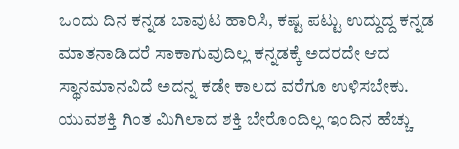ಒಂದು ದಿನ ಕನ್ನಡ ಬಾವುಟ ಹಾರಿಸಿ, ಕಷ್ಟ ಪಟ್ಟು ಉದ್ದುದ್ದ ಕನ್ನಡ ಮಾತನಾಡಿದರೆ ಸಾಕಾಗುವುದಿಲ್ಲ ಕನ್ನಡಕ್ಕೆ ಅದರದೇ ಆದ ಸ್ಥಾನಮಾನವಿದೆ ಅದನ್ನ ಕಡೇ ಕಾಲದ ವರೆಗೂ ಉಳಿಸಬೇಕು. ಯುವಶಕ್ತಿ ಗಿಂತ ಮಿಗಿಲಾದ ಶಕ್ತಿ ಬೇರೊಂದಿಲ್ಲ ಇಂದಿನ ಹೆಚ್ಚು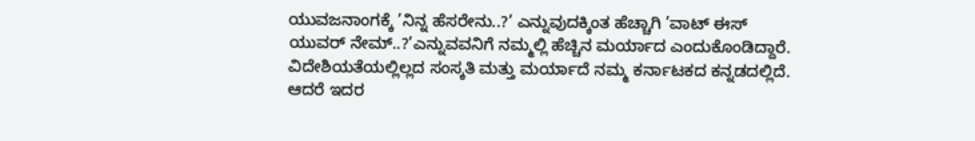ಯುವಜನಾಂಗಕ್ಕೆ ’ನಿನ್ನ ಹೆಸರೇನು..?’ ಎನ್ನುವುದಕ್ಕಿಂತ ಹೆಚ್ಚಾಗಿ ’ವಾಟ್ ಈಸ್ ಯುವರ್ ನೇಮ್..?’ಎನ್ನುವವನಿಗೆ ನಮ್ಮಲ್ಲಿ ಹೆಚ್ಚಿನ ಮರ್ಯಾದ ಎಂದುಕೊಂಡಿದ್ದಾರೆ. ವಿದೇಶಿಯತೆಯಲ್ಲಿಲ್ಲದ ಸಂಸ್ಕತಿ ಮತ್ತು ಮರ್ಯಾದೆ ನಮ್ಮ ಕರ್ನಾಟಕದ ಕನ್ನಡದಲ್ಲಿದೆ. ಆದರೆ ಇದರ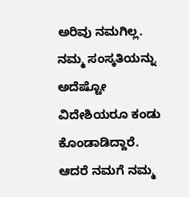ಅರಿವು ನಮಗಿಲ್ಲ. ನಮ್ಮ ಸಂಸ್ಕತಿಯನ್ನು ಅದೆಷ್ಟೋ ವಿದೇಶಿಯರೂ ಕಂಡು ಕೊಂಡಾಡಿದ್ದಾರೆ. ಆದರೆ ನಮಗೆ ನಮ್ಮ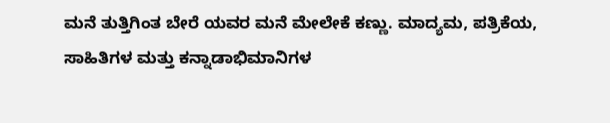ಮನೆ ತುತ್ತಿಗಿಂತ ಬೇರೆ ಯವರ ಮನೆ ಮೇಲೇಕೆ ಕಣ್ಣು. ಮಾದ್ಯಮ, ಪತ್ರಿಕೆಯ, ಸಾಹಿತಿಗಳ ಮತ್ತು ಕನ್ನಾಡಾಭಿಮಾನಿಗಳ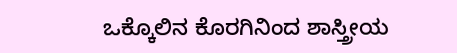ಒಕ್ಕೊಲಿನ ಕೊರಗಿನಿಂದ ಶಾಸ್ತ್ರೀಯ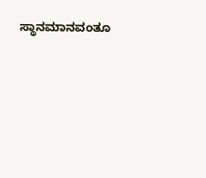ಸ್ಥಾನಮಾನವಂತೂ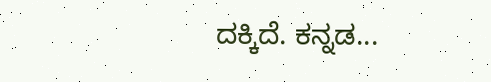ದಕ್ಕಿದೆ. ಕನ್ನಡ...